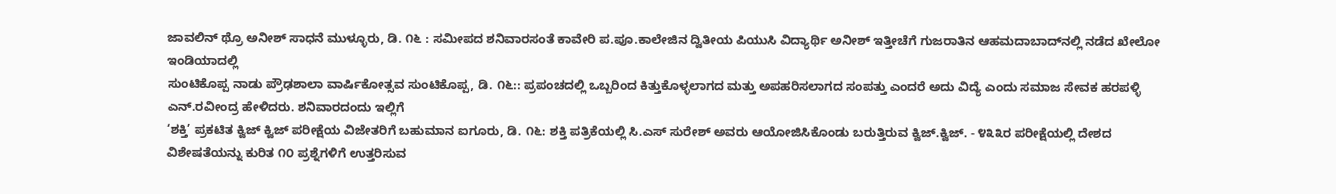ಜಾವಲಿನ್ ಥ್ರೊ ಅನೀಶ್ ಸಾಧನೆ ಮುಳ್ಳೂರು, ಡಿ. ೧೬ : ಸಮೀಪದ ಶನಿವಾರಸಂತೆ ಕಾವೇರಿ ಪ.ಪೂ.ಕಾಲೇಜಿನ ದ್ವಿತೀಯ ಪಿಯುಸಿ ವಿದ್ಯಾರ್ಥಿ ಅನೀಶ್ ಇತ್ತೀಚೆಗೆ ಗುಜರಾತಿನ ಆಹಮದಾಬಾದ್‌ನಲ್ಲಿ ನಡೆದ ಖೇಲೋ ಇಂಡಿಯಾದಲ್ಲಿ
ಸುಂಟಿಕೊಪ್ಪ ನಾಡು ಪ್ರೌಢಶಾಲಾ ವಾರ್ಷಿಕೋತ್ಸವ ಸುಂಟಿಕೊಪ್ಪ, ಡಿ. ೧೬:: ಪ್ರಪಂಚದಲ್ಲಿ ಒಬ್ಬರಿಂದ ಕಿತ್ತುಕೊಳ್ಳಲಾಗದ ಮತ್ತು ಅಪಹರಿಸಲಾಗದ ಸಂಪತ್ತು ಎಂದರೆ ಅದು ವಿದ್ಯೆ ಎಂದು ಸಮಾಜ ಸೇವಕ ಹರಪಳ್ಳಿ ಎನ್.ರವೀಂದ್ರ ಹೇಳಿದರು. ಶನಿವಾರದಂದು ಇಲ್ಲಿಗೆ
‘ಶಕ್ತಿ’ ಪ್ರಕಟಿತ ಕ್ವಿಜ್ ಕ್ವಿಜ್ ಪರೀಕ್ಷೆಯ ವಿಜೇತರಿಗೆ ಬಹುಮಾನ ಐಗೂರು, ಡಿ. ೧೬: ಶಕ್ತಿ ಪತ್ರಿಕೆಯಲ್ಲಿ ಸಿ.ಎಸ್ ಸುರೇಶ್ ಅವರು ಆಯೋಜಿಸಿಕೊಂಡು ಬರುತ್ತಿರುವ ಕ್ವಿಜ್.ಕ್ವಿಜ್. - ೪೩೩ರ ಪರೀಕ್ಷೆಯಲ್ಲಿ ದೇಶದ ವಿಶೇಷತೆಯನ್ನು ಕುರಿತ ೧೦ ಪ್ರಶ್ನೆಗಳಿಗೆ ಉತ್ತರಿಸುವ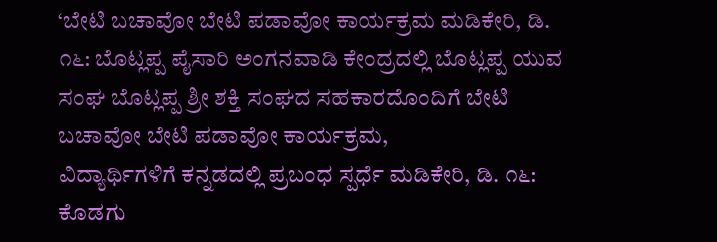‘ಬೇಟಿ ಬಚಾವೋ ಬೇಟಿ ಪಡಾವೋ ಕಾರ್ಯಕ್ರಮ ಮಡಿಕೇರಿ, ಡಿ. ೧೬: ಬೊಟ್ಲಪ್ಪ ಪೈಸಾರಿ ಅಂಗನವಾಡಿ ಕೇಂದ್ರದಲ್ಲಿ ಬೊಟ್ಲಪ್ಪ ಯುವ ಸಂಘ ಬೊಟ್ಲಪ್ಪ ಶ್ರೀ ಶಕ್ತಿ ಸಂಘದ ಸಹಕಾರದೊಂದಿಗೆ ಬೇಟಿ ಬಚಾವೋ ಬೇಟಿ ಪಡಾವೋ ಕಾರ್ಯಕ್ರಮ,
ವಿದ್ಯಾರ್ಥಿಗಳಿಗೆ ಕನ್ನಡದಲ್ಲಿ ಪ್ರಬಂಧ ಸ್ಪರ್ಧೆ ಮಡಿಕೇರಿ, ಡಿ. ೧೬: ಕೊಡಗು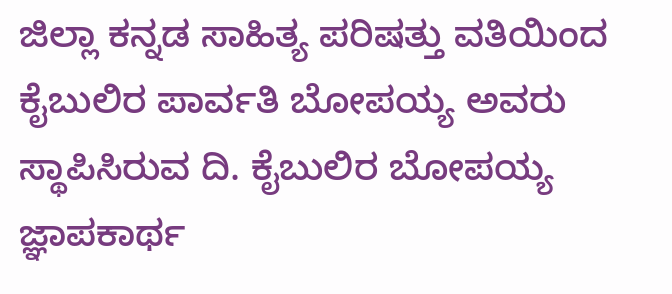ಜಿಲ್ಲಾ ಕನ್ನಡ ಸಾಹಿತ್ಯ ಪರಿಷತ್ತು ವತಿಯಿಂದ ಕೈಬುಲಿರ ಪಾರ್ವತಿ ಬೋಪಯ್ಯ ಅವರು ಸ್ಥಾಪಿಸಿರುವ ದಿ. ಕೈಬುಲಿರ ಬೋಪಯ್ಯ ಜ್ಞಾಪಕಾರ್ಥ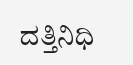ದತ್ತಿನಿಧಿ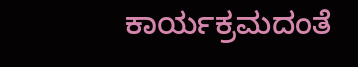ಕಾರ್ಯಕ್ರಮದಂತೆ